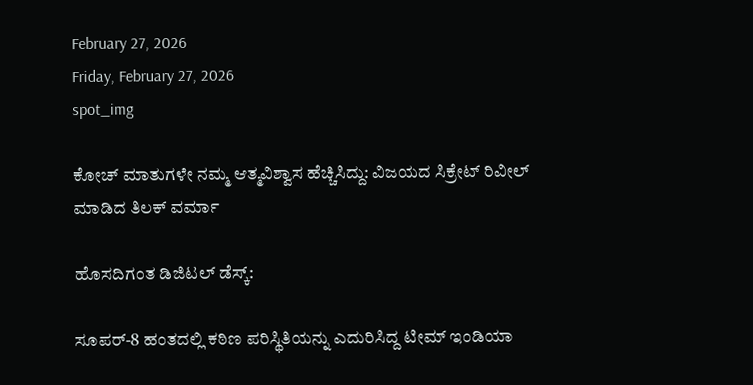February 27, 2026
Friday, February 27, 2026
spot_img

ಕೋಚ್ ಮಾತುಗಳೇ ನಮ್ಮ ಆತ್ಮವಿಶ್ವಾಸ ಹೆಚ್ಚಿಸಿದ್ದು: ವಿಜಯದ ಸಿಕ್ರೇಟ್ ರಿವೀಲ್ ಮಾಡಿದ ತಿಲಕ್ ವರ್ಮಾ

ಹೊಸದಿಗಂತ ಡಿಜಿಟಲ್ ಡೆಸ್ಕ್:

ಸೂಪರ್-8 ಹಂತದಲ್ಲಿ ಕಠಿಣ ಪರಿಸ್ಥಿತಿಯನ್ನು ಎದುರಿಸಿದ್ದ ಟೀಮ್ ಇಂಡಿಯಾ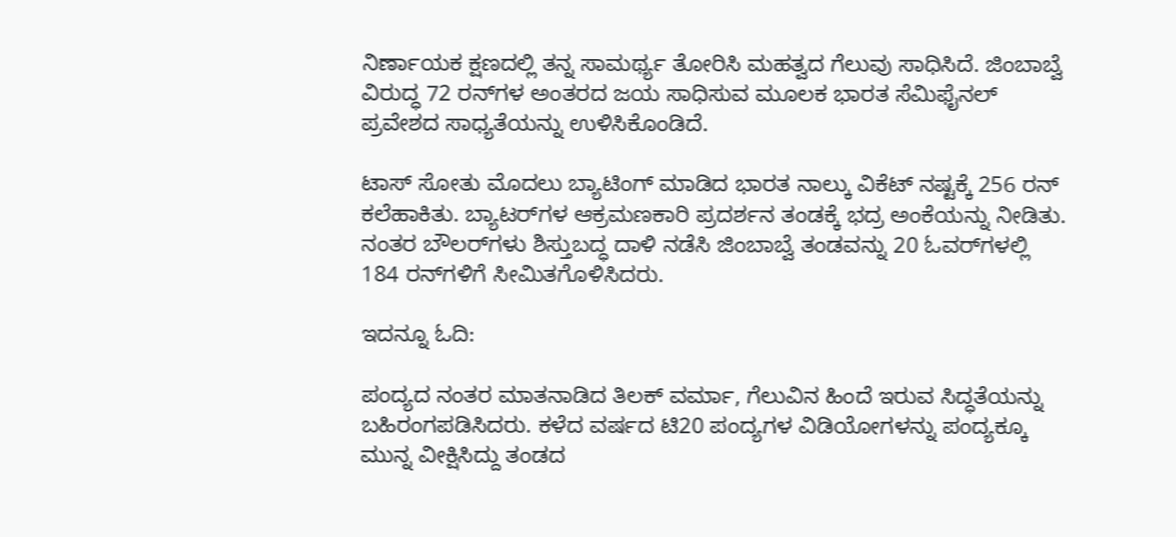ನಿರ್ಣಾಯಕ ಕ್ಷಣದಲ್ಲಿ ತನ್ನ ಸಾಮರ್ಥ್ಯ ತೋರಿಸಿ ಮಹತ್ವದ ಗೆಲುವು ಸಾಧಿಸಿದೆ. ಜಿಂಬಾಬ್ವೆ ವಿರುದ್ಧ 72 ರನ್‌ಗಳ ಅಂತರದ ಜಯ ಸಾಧಿಸುವ ಮೂಲಕ ಭಾರತ ಸೆಮಿಫೈನಲ್ ಪ್ರವೇಶದ ಸಾಧ್ಯತೆಯನ್ನು ಉಳಿಸಿಕೊಂಡಿದೆ.

ಟಾಸ್ ಸೋತು ಮೊದಲು ಬ್ಯಾಟಿಂಗ್ ಮಾಡಿದ ಭಾರತ ನಾಲ್ಕು ವಿಕೆಟ್ ನಷ್ಟಕ್ಕೆ 256 ರನ್ ಕಲೆಹಾಕಿತು. ಬ್ಯಾಟರ್‌ಗಳ ಆಕ್ರಮಣಕಾರಿ ಪ್ರದರ್ಶನ ತಂಡಕ್ಕೆ ಭದ್ರ ಅಂಕೆಯನ್ನು ನೀಡಿತು. ನಂತರ ಬೌಲರ್‌ಗಳು ಶಿಸ್ತುಬದ್ಧ ದಾಳಿ ನಡೆಸಿ ಜಿಂಬಾಬ್ವೆ ತಂಡವನ್ನು 20 ಓವರ್‌ಗಳಲ್ಲಿ 184 ರನ್‌ಗಳಿಗೆ ಸೀಮಿತಗೊಳಿಸಿದರು.

ಇದನ್ನೂ ಓದಿ:

ಪಂದ್ಯದ ನಂತರ ಮಾತನಾಡಿದ ತಿಲಕ್ ವರ್ಮಾ, ಗೆಲುವಿನ ಹಿಂದೆ ಇರುವ ಸಿದ್ಧತೆಯನ್ನು ಬಹಿರಂಗಪಡಿಸಿದರು. ಕಳೆದ ವರ್ಷದ ಟಿ20 ಪಂದ್ಯಗಳ ವಿಡಿಯೋಗಳನ್ನು ಪಂದ್ಯಕ್ಕೂ ಮುನ್ನ ವೀಕ್ಷಿಸಿದ್ದು ತಂಡದ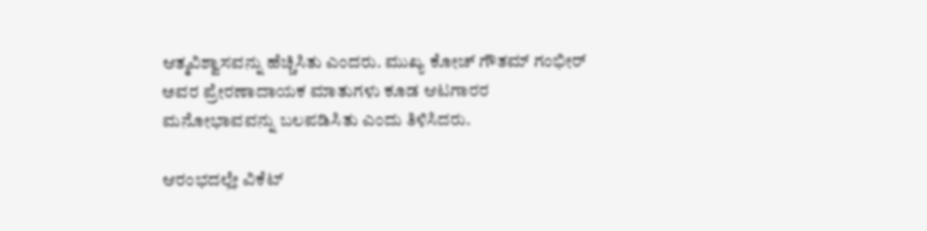ಆತ್ಮವಿಶ್ವಾಸವನ್ನು ಹೆಚ್ಚಿಸಿತು ಎಂದರು. ಮುಖ್ಯ ಕೋಚ್ ಗೌತಮ್ ಗಂಭೀರ್ ಅವರ ಪ್ರೇರಣಾದಾಯಕ ಮಾತುಗಳು ಕೂಡ ಆಟಗಾರರ ಮನೋಭಾವವನ್ನು ಬಲಪಡಿಸಿತು ಎಂದು ತಿಳಿಸಿದರು.

ಆರಂಭದಲ್ಲೇ ವಿಕೆಟ್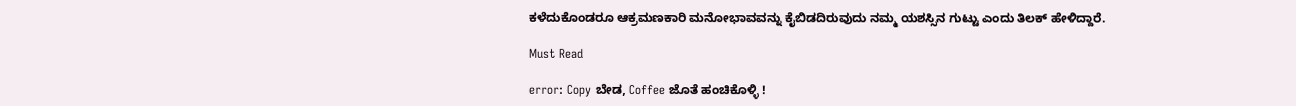ಕಳೆದುಕೊಂಡರೂ ಆಕ್ರಮಣಕಾರಿ ಮನೋಭಾವವನ್ನು ಕೈಬಿಡದಿರುವುದು ನಮ್ಮ ಯಶಸ್ಸಿನ ಗುಟ್ಟು ಎಂದು ತಿಲಕ್ ಹೇಳಿದ್ದಾರೆ.

Must Read

error: Copy ಬೇಡ, Coffee ಜೊತೆ ಹಂಚಿಕೊಳ್ಳಿ !